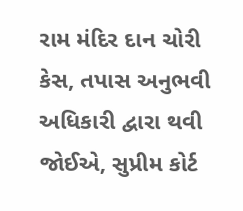રામ મંદિર દાન ચોરી કેસ, તપાસ અનુભવી અધિકારી દ્વારા થવી જોઈએ, સુપ્રીમ કોર્ટ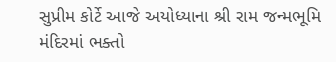સુપ્રીમ કોર્ટે આજે અયોધ્યાના શ્રી રામ જન્મભૂમિ મંદિરમાં ભક્તો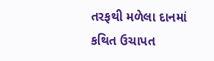તરફથી મળેલા દાનમાં કથિત ઉચાપત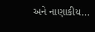અને નાણાકીય…